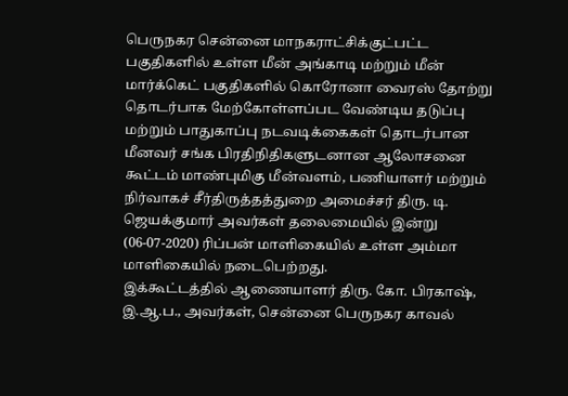பெருநகர சென்னை மாநகராட்சிக்குட்பட்ட பகுதிகளில் உள்ள மீன் அங்காடி மற்றும் மீன் மார்க்கெட் பகுதிகளில் கொரோனா வைரஸ் தோற்று தொடர்பாக மேற்கோள்ளப்பட வேண்டிய தடுப்பு மற்றும் பாதுகாப்பு நடவடிக்கைகள் தொடர்பான மீனவர் சங்க பிரதிநிதிகளுடனான ஆலோசனை கூட்டம் மாண்புமிகு மீன்வளம், பணியாளர் மற்றும் நிர்வாகச் சீர்திருத்தத்துறை அமைச்சர் திரு. டி. ஜெயக்குமார் அவர்கள் தலைமையில் இன்று (06-07-2020) ரிப்பன் மாளிகையில் உள்ள அம்மா மாளிகையில் நடைபெற்றது.
இக்கூட்டத்தில் ஆணையாளர் திரு. கோ. பிரகாஷ், இ.ஆ.ப., அவர்கள், சென்னை பெருநகர காவல்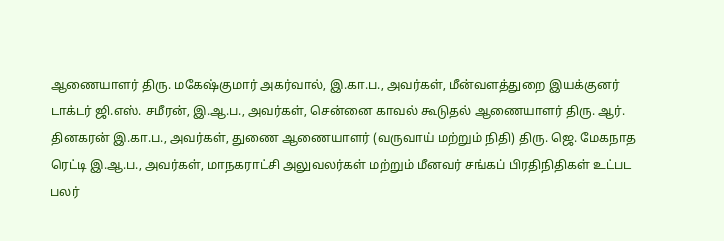ஆணையாளர் திரு. மகேஷ்குமார் அகர்வால், இ.கா.ப., அவர்கள், மீன்வளத்துறை இயக்குனர் டாக்டர் ஜி.எஸ். சமீரன், இ.ஆ.ப., அவர்கள், சென்னை காவல் கூடுதல் ஆணையாளர் திரு. ஆர். தினகரன் இ.கா.ப., அவர்கள், துணை ஆணையாளர் (வருவாய் மற்றும் நிதி) திரு. ஜெ. மேகநாத ரெட்டி இ.ஆ.ப., அவர்கள், மாநகராட்சி அலுவலர்கள் மற்றும் மீனவர் சங்கப் பிரதிநிதிகள் உட்பட பலர்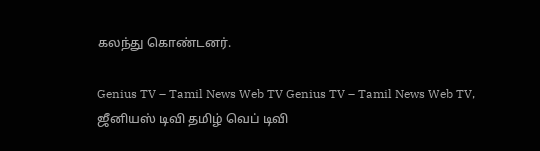கலந்து கொண்டனர்.

Genius TV – Tamil News Web TV Genius TV – Tamil News Web TV, ஜீனியஸ் டிவி தமிழ் வெப் டிவி